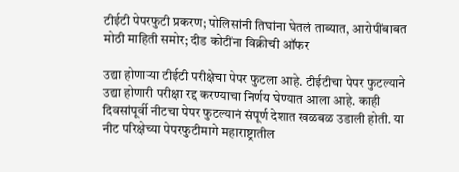टीईटी पेपरफुटी प्रकरण; पोलिसांनी तिघांना घेतलं ताब्यात, आरोपींबाबत मोठी माहिती समोर; दीड कोटींना विक्रीची ऑफर

उद्या होणाऱ्या टीईटी परीक्षेचा पेपर फुटला आहे. टीईटीचा पेपर फुटल्याने उद्या होणारी परीक्षा रद्द करण्याचा निर्णय घेण्यात आला आहे. काही दिवसांपूर्वी नीटचा पेपर फुटल्यानं संपूर्ण देशात खळबळ उडाली होती. या नीट परिक्षेच्या पेपरफुटीमागे महाराष्ट्रातील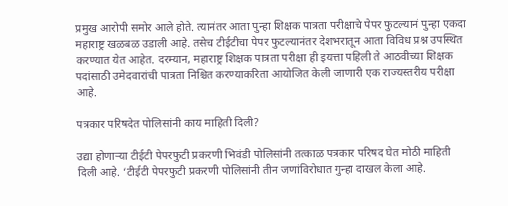प्रमुख आरोपी समोर आले होते. त्यानंतर आता पुन्हा शिक्षक पात्रता परीक्षाचे पेपर फुटल्यानं पुन्हा एकदा महाराष्ट्र खळबळ उडाली आहे. तसेच टीईटीचा पेपर फुटल्यानंतर देशभरातून आता विविध प्रश्न उपस्थित करण्यात येत आहेत. दरम्यान, महाराष्ट्र शिक्षक पात्रता परीक्षा ही इयत्ता पहिली ते आठवीच्या शिक्षक पदांसाठी उमेदवारांची पात्रता निश्चित करण्याकरिता आयोजित केली जाणारी एक राज्यस्तरीय परीक्षा आहे.

पत्रकार परिषदेत पोलिसांनी काय माहिती दिली?

उद्या होणाऱ्या टीईटी पेपरफुटी प्रकरणी भिवंडी पोलिसांनी तत्काळ पत्रकार परिषद घेत मोठी माहिती दिली आहे. ‘टीईटी पेपरफुटी प्रकरणी पोलिसांनी तीन जणांविरोधात गुन्हा दाखल केला आहे.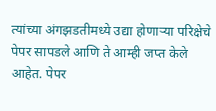त्यांच्या अंगझडतीमध्ये उद्या होणाऱ्या परिक्षेचे पेपर सापडले आणि ते आम्ही जप्त केले आहेत. पेपर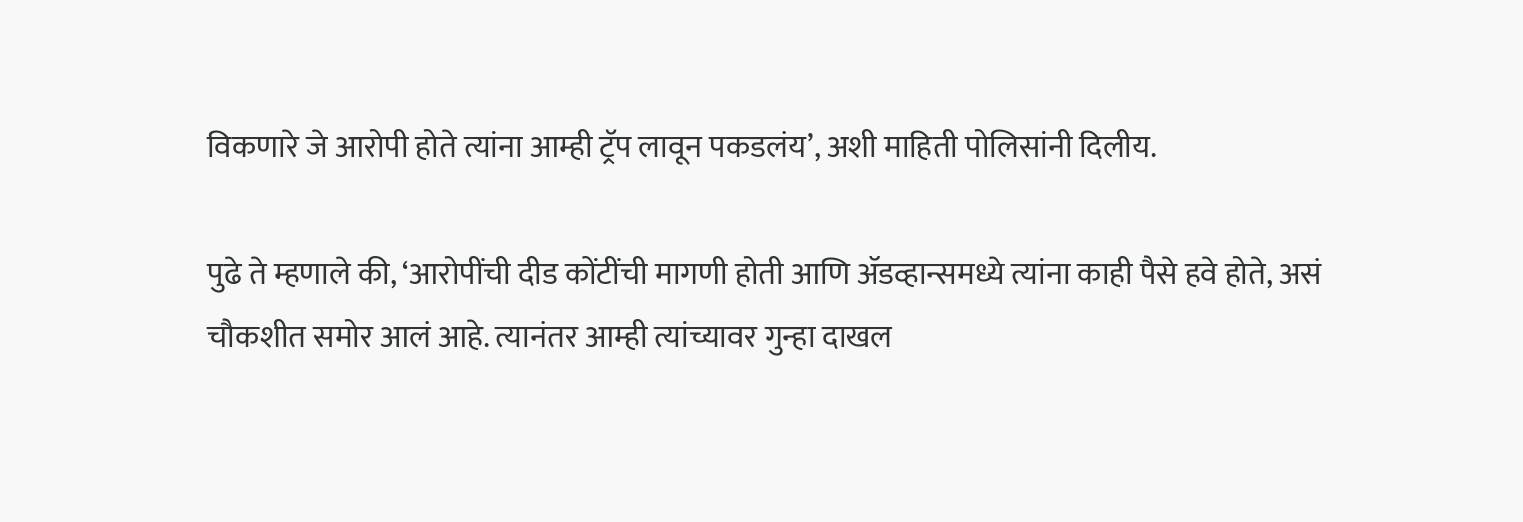विकणारे जे आरोपी होते त्यांना आम्ही ट्रॅप लावून पकडलंय’, अशी माहिती पोलिसांनी दिलीय.

पुढे ते म्हणाले की, ‘आरोपींची दीड कोंटींची मागणी होती आणि ॲडव्हान्समध्ये त्यांना काही पैसे हवे होते, असं चौकशीत समोर आलं आहे. त्यानंतर आम्ही त्यांच्यावर गुन्हा दाखल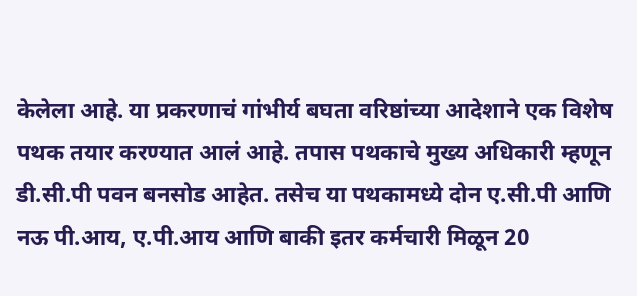केलेला आहे. या प्रकरणाचं गांभीर्य बघता वरिष्ठांच्या आदेशाने एक विशेष पथक तयार करण्यात आलं आहे. तपास पथकाचे मुख्य अधिकारी म्हणून डी.सी.पी पवन बनसोड आहेत. तसेच या पथकामध्ये दोन ए.सी.पी आणि नऊ पी.आय, ए.पी.आय आणि बाकी इतर कर्मचारी मिळून 20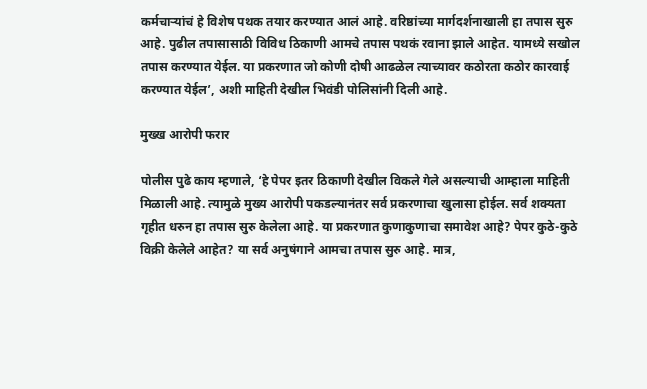कर्मचाऱ्यांचं हे विशेष पथक तयार करण्यात आलं आहे. वरिष्ठांच्या मार्गदर्शनाखाली हा तपास सुरु आहे. पुढील तपासासाठी विविध ठिकाणी आमचे तपास पथकं रवाना झाले आहेत. यामध्ये सखोल तपास करण्यात येईल. या प्रकरणात जो कोणी दोषी आढळेल त्याच्यावर कठोरता कठोर कारवाई करण्यात येईल’, अशी माहिती देखील भिवंडी पोलिसांनी दिली आहे.

मुख्ख आरोपी फरार

पोलीस पुढे काय म्हणाले, ‘हे पेपर इतर ठिकाणी देखील विकले गेले असल्याची आम्हाला माहिती मिळाली आहे. त्यामुळे मुख्य आरोपी पकडल्यानंतर सर्व प्रकरणाचा खुलासा होईल. सर्व शक्यता गृहीत धरुन हा तपास सुरु केलेला आहे. या प्रकरणात कुणाकुणाचा समावेश आहे? पेपर कुठे-कुठे विक्री केलेले आहेत? या सर्व अनुषंगाने आमचा तपास सुरु आहे. मात्र,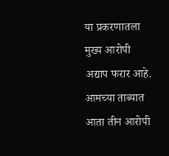या प्रकरणातला मुख्य आरोपी अद्याप फरार आहे. आमच्या ताब्यात आता तीन आरोपी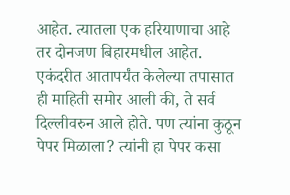आहेत. त्यातला एक हरियाणाचा आहे तर दोनजण बिहारमधील आहेत. एकंदरीत आतापर्यंत केलेल्या तपासात ही माहिती समोर आली की, ते सर्व दिल्लीवरुन आले होते. पण त्यांना कुठून पेपर मिळाला? त्यांनी हा पेपर कसा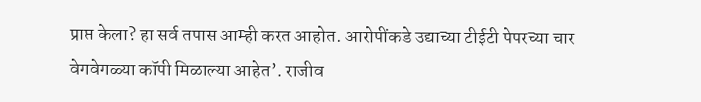प्राप्त केला? हा सर्व तपास आम्ही करत आहोत. आरोपींकडे उद्याच्या टीईटी पेपरच्या चार वेगवेगळ्या कॉपी मिळाल्या आहेत’. राजीव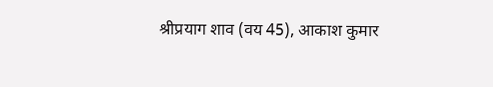श्रीप्रयाग शाव (वय 45), आकाश कुमार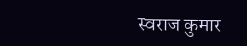स्वराज कुमार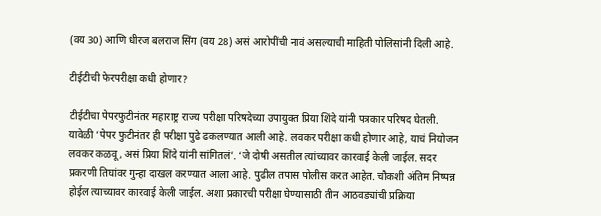(वय 30) आणि धीरज बलराज सिंग (वय 28) असं आरोपींची नावं असल्याची माहिती पोलिसांनी दिली आहे.

टीईटीची फेरपरीक्षा कधी होणार?

टीईटीचा पेपरफुटीनंतर महाराष्ट्र राज्य परीक्षा परिषदेच्या उपायुक्त प्रिया शिंदे यांनी पत्रकार परिषद घेतली. यावेळी ‘पेपर फुटीनंतर ही परीक्षा पुढे ढकलण्यात आली आहे. लवकर परीक्षा कधी होणार आहे, याचं नियोजन लवकर कळवू, असं प्रिया शिंदे यांनी सांगितलं’. ‘जे दोषी असतील त्यांच्यावर कारवाई केली जाईल. सदर प्रकरणी तिघांवर गुन्हा दाखल करण्यात आला आहे. पुढील तपास पोलीस करत आहेत. चौकशी अंतिम निष्पन्न होईल त्याच्यावर कारवाई केली जाईल. अशा प्रकारची परीक्षा घेण्यासाठी तीन आठवड्यांची प्रक्रिया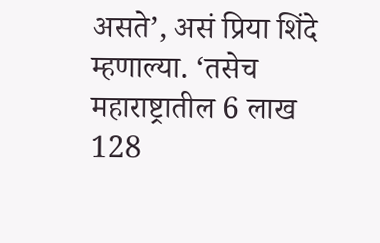असते’, असं प्रिया शिंदे म्हणाल्या. ‘तसेच महाराष्ट्रातील 6 लाख 128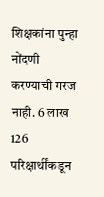शिक्षकांना पुन्हा नोंदणी करण्याची गरज नाही. 6 लाख 126 परिक्षार्थींकडून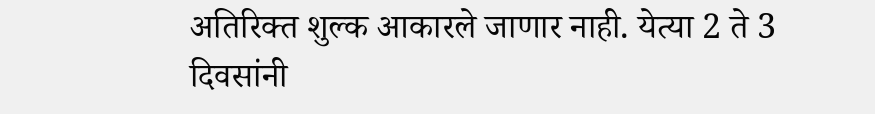अतिरिक्त शुल्क आकारले जाणार नाही. येत्या 2 ते 3 दिवसांनी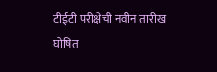टीईटी परीक्षेची नवीन तारीख घोषित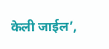केली जाईल’,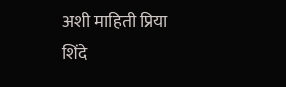अशी माहिती प्रिया शिंदे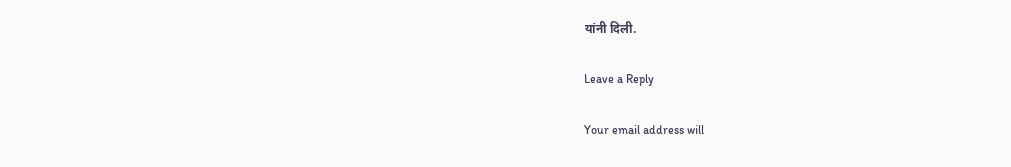यांनी दिली.

Leave a Reply

Your email address will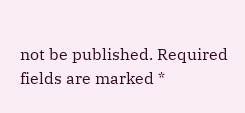not be published. Required fields are marked *